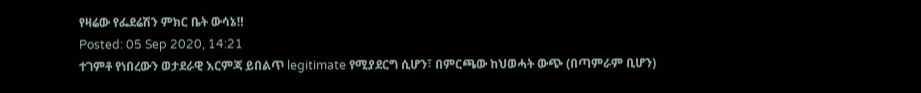የዛሬው የፌደሬሽን ምክር ቤት ውሳኔ‼
Posted: 05 Sep 2020, 14:21
ተገምቶ የነበረውን ወታደራዊ እርምጃ ይበልጥ legitimate የሚያደርግ ሲሆን፣ በምርጫው ከህወሓት ውጭ (በጣምራም ቢሆን)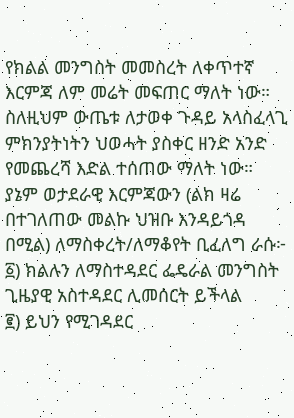የክልል መንግስት መመስረት ለቀጥተኛ እርምጃ ለም መሬት መፍጠር ማለት ነው። ስለዚህም ውጤቱ ለታወቀ ጉዳይ አላስፈላጊ ምክንያትነትን ህወሓት ያስቀር ዘንድ አንድ የመጨረሻ እድል ተሰጠው ማለት ነው። ያኔም ወታደራዊ እርምጃውን (ልክ ዛሬ በተገለጠው መልኩ ህዝቡ እንዳይጎዳ በሚል) ለማስቀረት/ለማቆየት ቢፈለግ ራሱ፦
፩) ክልሉን ለማስተዳደር ፌዴራል መንግስት ጊዜያዊ አስተዳደር ሊመሰርት ይችላል
፪) ይህን የሚገዳደር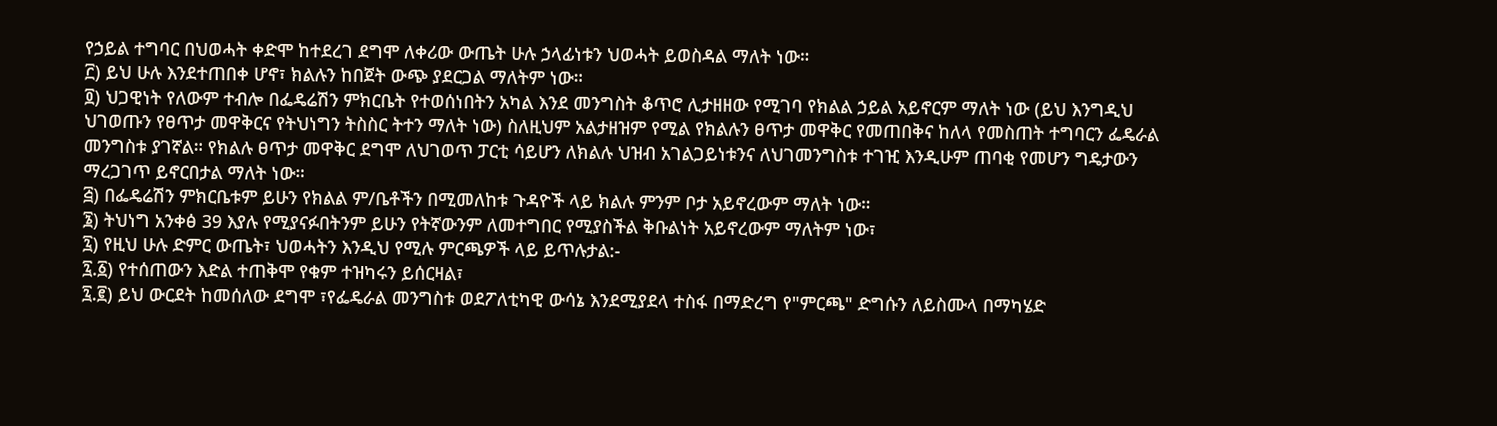የኃይል ተግባር በህወሓት ቀድሞ ከተደረገ ደግሞ ለቀሪው ውጤት ሁሉ ኃላፊነቱን ህወሓት ይወስዳል ማለት ነው።
፫) ይህ ሁሉ እንደተጠበቀ ሆኖ፣ ክልሉን ከበጀት ውጭ ያደርጋል ማለትም ነው።
፬) ህጋዊነት የለውም ተብሎ በፌዴሬሽን ምክርቤት የተወሰነበትን አካል እንደ መንግስት ቆጥሮ ሊታዘዘው የሚገባ የክልል ኃይል አይኖርም ማለት ነው (ይህ እንግዲህ ህገወጡን የፀጥታ መዋቅርና የትህነግን ትስስር ትተን ማለት ነው) ስለዚህም አልታዘዝም የሚል የክልሉን ፀጥታ መዋቅር የመጠበቅና ከለላ የመስጠት ተግባርን ፌዴራል መንግስቱ ያገኛል። የክልሉ ፀጥታ መዋቅር ደግሞ ለህገወጥ ፓርቲ ሳይሆን ለክልሉ ህዝብ አገልጋይነቱንና ለህገመንግስቱ ተገዢ እንዲሁም ጠባቂ የመሆን ግዴታውን ማረጋገጥ ይኖርበታል ማለት ነው።
፭) በፌዴሬሽን ምክርቤቱም ይሁን የክልል ም/ቤቶችን በሚመለከቱ ጉዳዮች ላይ ክልሉ ምንም ቦታ አይኖረውም ማለት ነው።
፮) ትህነግ አንቀፅ 39 እያሉ የሚያናፉበትንም ይሁን የትኛውንም ለመተግበር የሚያስችል ቅቡልነት አይኖረውም ማለትም ነው፣
፯) የዚህ ሁሉ ድምር ውጤት፣ ህወሓትን እንዲህ የሚሉ ምርጫዎች ላይ ይጥሉታል:-
፯.፩) የተሰጠውን እድል ተጠቅሞ የቁም ተዝካሩን ይሰርዛል፣
፯.፪) ይህ ውርደት ከመሰለው ደግሞ ፣የፌዴራል መንግስቱ ወደፖለቲካዊ ውሳኔ እንደሚያደላ ተስፋ በማድረግ የ"ምርጫ" ድግሱን ለይስሙላ በማካሄድ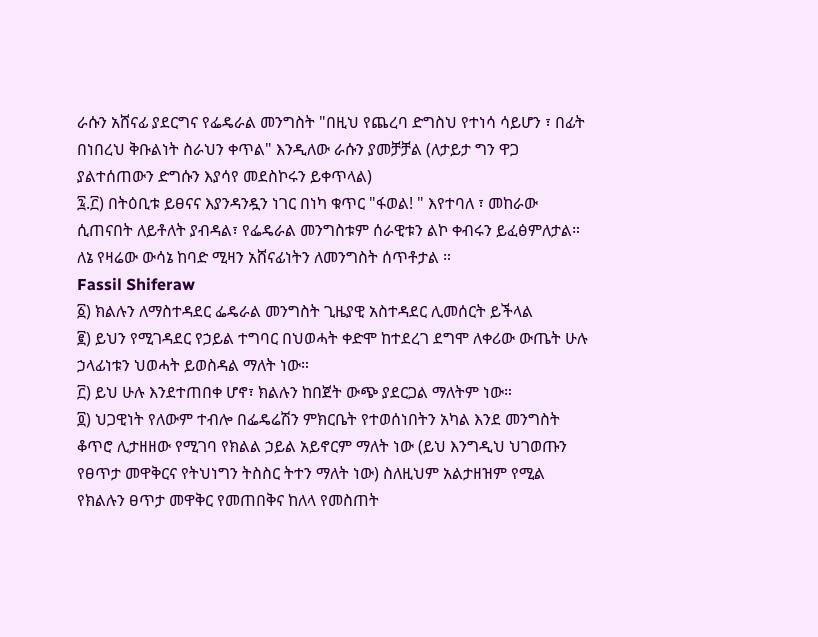ራሱን አሸናፊ ያደርግና የፌዴራል መንግስት "በዚህ የጨረባ ድግስህ የተነሳ ሳይሆን ፣ በፊት በነበረህ ቅቡልነት ስራህን ቀጥል" እንዲለው ራሱን ያመቻቻል (ለታይታ ግን ዋጋ ያልተሰጠውን ድግሱን እያሳየ መደስኮሩን ይቀጥላል)
፯.፫) በትዕቢቱ ይፀናና እያንዳንዷን ነገር በነካ ቁጥር "ፋወል! " እየተባለ ፣ መከራው ሲጠናበት ለይቶለት ያብዳል፣ የፌዴራል መንግስቱም ሰራዊቱን ልኮ ቀብሩን ይፈፅምለታል።
ለኔ የዛሬው ውሳኔ ከባድ ሚዛን አሸናፊነትን ለመንግስት ሰጥቶታል ።
Fassil Shiferaw
፩) ክልሉን ለማስተዳደር ፌዴራል መንግስት ጊዜያዊ አስተዳደር ሊመሰርት ይችላል
፪) ይህን የሚገዳደር የኃይል ተግባር በህወሓት ቀድሞ ከተደረገ ደግሞ ለቀሪው ውጤት ሁሉ ኃላፊነቱን ህወሓት ይወስዳል ማለት ነው።
፫) ይህ ሁሉ እንደተጠበቀ ሆኖ፣ ክልሉን ከበጀት ውጭ ያደርጋል ማለትም ነው።
፬) ህጋዊነት የለውም ተብሎ በፌዴሬሽን ምክርቤት የተወሰነበትን አካል እንደ መንግስት ቆጥሮ ሊታዘዘው የሚገባ የክልል ኃይል አይኖርም ማለት ነው (ይህ እንግዲህ ህገወጡን የፀጥታ መዋቅርና የትህነግን ትስስር ትተን ማለት ነው) ስለዚህም አልታዘዝም የሚል የክልሉን ፀጥታ መዋቅር የመጠበቅና ከለላ የመስጠት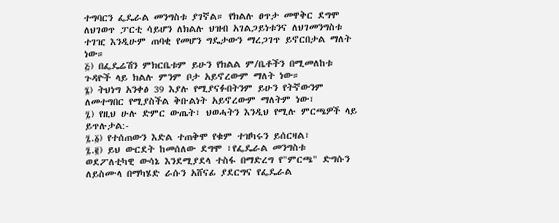ተግባርን ፌዴራል መንግስቱ ያገኛል። የክልሉ ፀጥታ መዋቅር ደግሞ ለህገወጥ ፓርቲ ሳይሆን ለክልሉ ህዝብ አገልጋይነቱንና ለህገመንግስቱ ተገዢ እንዲሁም ጠባቂ የመሆን ግዴታውን ማረጋገጥ ይኖርበታል ማለት ነው።
፭) በፌዴሬሽን ምክርቤቱም ይሁን የክልል ም/ቤቶችን በሚመለከቱ ጉዳዮች ላይ ክልሉ ምንም ቦታ አይኖረውም ማለት ነው።
፮) ትህነግ አንቀፅ 39 እያሉ የሚያናፉበትንም ይሁን የትኛውንም ለመተግበር የሚያስችል ቅቡልነት አይኖረውም ማለትም ነው፣
፯) የዚህ ሁሉ ድምር ውጤት፣ ህወሓትን እንዲህ የሚሉ ምርጫዎች ላይ ይጥሉታል:-
፯.፩) የተሰጠውን እድል ተጠቅሞ የቁም ተዝካሩን ይሰርዛል፣
፯.፪) ይህ ውርደት ከመሰለው ደግሞ ፣የፌዴራል መንግስቱ ወደፖለቲካዊ ውሳኔ እንደሚያደላ ተስፋ በማድረግ የ"ምርጫ" ድግሱን ለይስሙላ በማካሄድ ራሱን አሸናፊ ያደርግና የፌዴራል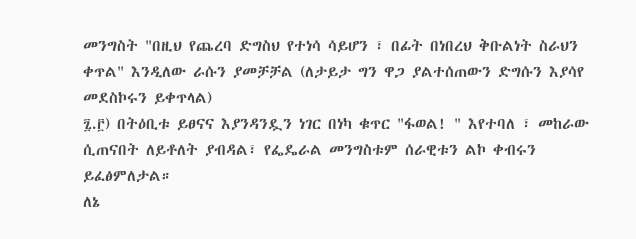መንግስት "በዚህ የጨረባ ድግስህ የተነሳ ሳይሆን ፣ በፊት በነበረህ ቅቡልነት ስራህን ቀጥል" እንዲለው ራሱን ያመቻቻል (ለታይታ ግን ዋጋ ያልተሰጠውን ድግሱን እያሳየ መደስኮሩን ይቀጥላል)
፯.፫) በትዕቢቱ ይፀናና እያንዳንዷን ነገር በነካ ቁጥር "ፋወል! " እየተባለ ፣ መከራው ሲጠናበት ለይቶለት ያብዳል፣ የፌዴራል መንግስቱም ሰራዊቱን ልኮ ቀብሩን ይፈፅምለታል።
ለኔ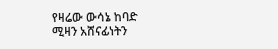የዛሬው ውሳኔ ከባድ ሚዛን አሸናፊነትን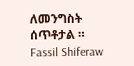ለመንግስት ሰጥቶታል ።
Fassil Shiferaw